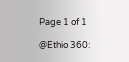Page 1 of 1

@Ethio 360: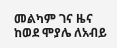መልካም ገና ዜና ከወደ ሞያሌ ለአብይ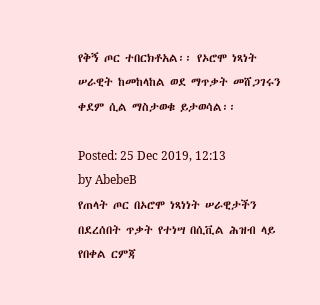የቅኝ ጦር ተበርክቶአል፡፡ የኦሮሞ ነጻነት ሠራዊት ከመከላከል ወደ ማጥቃት መሸጋገሩን ቀደም ሲል ማስታወቁ ይታወሳል፡፡

Posted: 25 Dec 2019, 12:13
by AbebeB
የጠላት ጦር በኦሮሞ ነጻነነት ሠራዊታችን በደረሰበት ጥቃት የተነሣ በሲቪል ሕዝብ ላይ የበቀል ርምጃ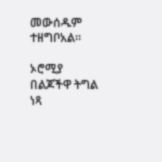መውሰዱም ተዘግቦአል፡፡

ኦሮሚያ በልጆችዋ ትግል ነጻ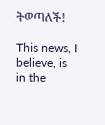ትወጣለች!

This news, I believe, is in the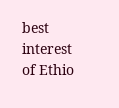best interest of Ethio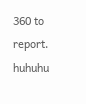360 to report. huhuhu